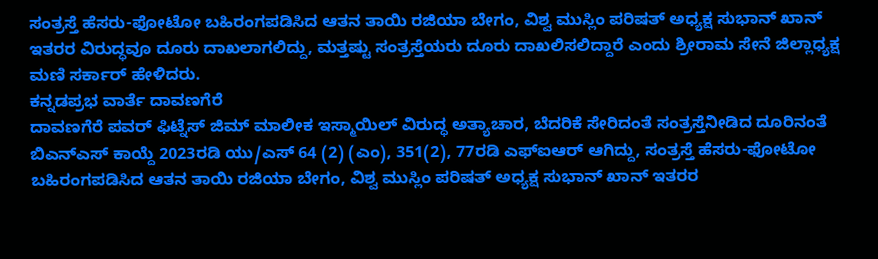ಸಂತ್ರಸ್ತೆ ಹೆಸರು-ಫೋಟೋ ಬಹಿರಂಗಪಡಿಸಿದ ಆತನ ತಾಯಿ ರಜಿಯಾ ಬೇಗಂ, ವಿಶ್ವ ಮುಸ್ಲಿಂ ಪರಿಷತ್ ಅಧ್ಯಕ್ಷ ಸುಭಾನ್ ಖಾನ್ ಇತರರ ವಿರುದ್ಧವೂ ದೂರು ದಾಖಲಾಗಲಿದ್ದು, ಮತ್ತಷ್ಟು ಸಂತ್ರಸ್ತೆಯರು ದೂರು ದಾಖಲಿಸಲಿದ್ದಾರೆ ಎಂದು ಶ್ರೀರಾಮ ಸೇನೆ ಜಿಲ್ಲಾಧ್ಯಕ್ಷ ಮಣಿ ಸರ್ಕಾರ್ ಹೇಳಿದರು.
ಕನ್ನಡಪ್ರಭ ವಾರ್ತೆ ದಾವಣಗೆರೆ
ದಾವಣಗೆರೆ ಪವರ್ ಫಿಟ್ನೆಸ್ ಜಿಮ್ ಮಾಲೀಕ ಇಸ್ಮಾಯಿಲ್ ವಿರುದ್ಧ ಅತ್ಯಾಚಾರ, ಬೆದರಿಕೆ ಸೇರಿದಂತೆ ಸಂತ್ರಸ್ತೆನೀಡಿದ ದೂರಿನಂತೆ ಬಿಎನ್ಎಸ್ ಕಾಯ್ದೆ 2023ರಡಿ ಯು/ಎಸ್ 64 (2) (ಎಂ), 351(2), 77ರಡಿ ಎಫ್ಐಆರ್ ಆಗಿದ್ದು, ಸಂತ್ರಸ್ತೆ ಹೆಸರು-ಫೋಟೋ ಬಹಿರಂಗಪಡಿಸಿದ ಆತನ ತಾಯಿ ರಜಿಯಾ ಬೇಗಂ, ವಿಶ್ವ ಮುಸ್ಲಿಂ ಪರಿಷತ್ ಅಧ್ಯಕ್ಷ ಸುಭಾನ್ ಖಾನ್ ಇತರರ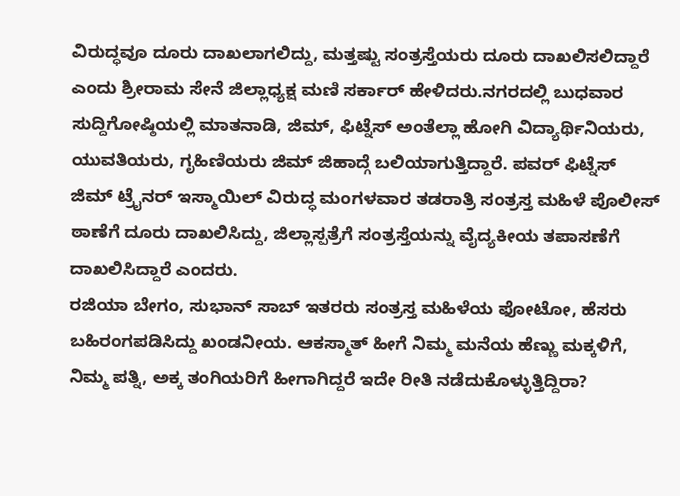ವಿರುದ್ಧವೂ ದೂರು ದಾಖಲಾಗಲಿದ್ದು, ಮತ್ತಷ್ಟು ಸಂತ್ರಸ್ತೆಯರು ದೂರು ದಾಖಲಿಸಲಿದ್ದಾರೆ ಎಂದು ಶ್ರೀರಾಮ ಸೇನೆ ಜಿಲ್ಲಾಧ್ಯಕ್ಷ ಮಣಿ ಸರ್ಕಾರ್ ಹೇಳಿದರು.ನಗರದಲ್ಲಿ ಬುಧವಾರ ಸುದ್ದಿಗೋಷ್ಠಿಯಲ್ಲಿ ಮಾತನಾಡಿ, ಜಿಮ್, ಫಿಟ್ನೆಸ್ ಅಂತೆಲ್ಲಾ ಹೋಗಿ ವಿದ್ಯಾರ್ಥಿನಿಯರು, ಯುವತಿಯರು, ಗೃಹಿಣಿಯರು ಜಿಮ್ ಜಿಹಾದ್ಗೆ ಬಲಿಯಾಗುತ್ತಿದ್ದಾರೆ. ಪವರ್ ಫಿಟ್ನೆಸ್ ಜಿಮ್ ಟ್ರೈನರ್ ಇಸ್ಮಾಯಿಲ್ ವಿರುದ್ಧ ಮಂಗಳವಾರ ತಡರಾತ್ರಿ ಸಂತ್ರಸ್ತ ಮಹಿಳೆ ಪೊಲೀಸ್ ಠಾಣೆಗೆ ದೂರು ದಾಖಲಿಸಿದ್ದು, ಜಿಲ್ಲಾಸ್ಪತ್ರೆಗೆ ಸಂತ್ರಸ್ತೆಯನ್ನು ವೈದ್ಯಕೀಯ ತಪಾಸಣೆಗೆ ದಾಖಲಿಸಿದ್ದಾರೆ ಎಂದರು.
ರಜಿಯಾ ಬೇಗಂ, ಸುಭಾನ್ ಸಾಬ್ ಇತರರು ಸಂತ್ರಸ್ತ ಮಹಿಳೆಯ ಫೋಟೋ, ಹೆಸರು ಬಹಿರಂಗಪಡಿಸಿದ್ದು ಖಂಡನೀಯ. ಆಕಸ್ಮಾತ್ ಹೀಗೆ ನಿಮ್ಮ ಮನೆಯ ಹೆಣ್ಣು ಮಕ್ಕಳಿಗೆ, ನಿಮ್ಮ ಪತ್ನಿ, ಅಕ್ಕ ತಂಗಿಯರಿಗೆ ಹೀಗಾಗಿದ್ದರೆ ಇದೇ ರೀತಿ ನಡೆದುಕೊಳ್ಳುತ್ತಿದ್ದಿರಾ?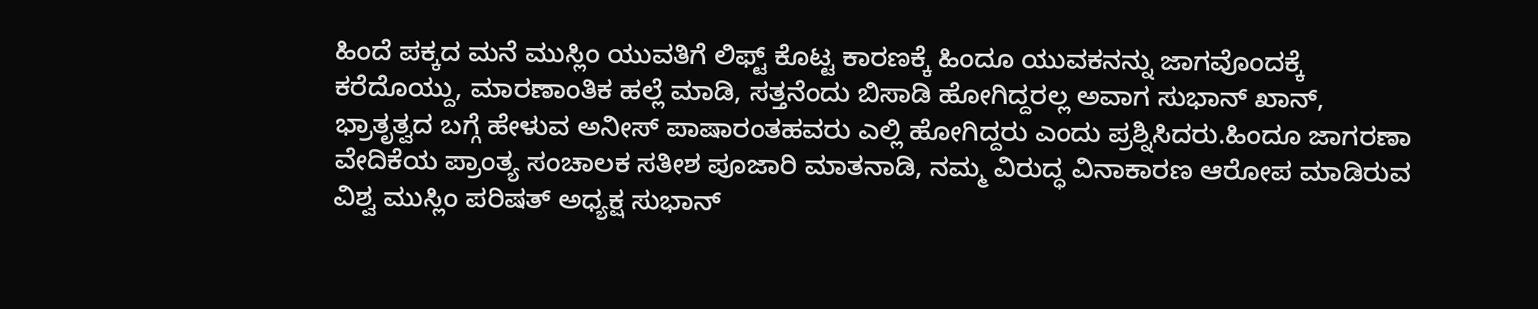ಹಿಂದೆ ಪಕ್ಕದ ಮನೆ ಮುಸ್ಲಿಂ ಯುವತಿಗೆ ಲಿಫ್ಟ್ ಕೊಟ್ಟ ಕಾರಣಕ್ಕೆ ಹಿಂದೂ ಯುವಕನನ್ನು ಜಾಗವೊಂದಕ್ಕೆ ಕರೆದೊಯ್ದು, ಮಾರಣಾಂತಿಕ ಹಲ್ಲೆ ಮಾಡಿ, ಸತ್ತನೆಂದು ಬಿಸಾಡಿ ಹೋಗಿದ್ದರಲ್ಲ ಅವಾಗ ಸುಭಾನ್ ಖಾನ್, ಭ್ರಾತೃತ್ವದ ಬಗ್ಗೆ ಹೇಳುವ ಅನೀಸ್ ಪಾಷಾರಂತಹವರು ಎಲ್ಲಿ ಹೋಗಿದ್ದರು ಎಂದು ಪ್ರಶ್ನಿಸಿದರು.ಹಿಂದೂ ಜಾಗರಣಾ ವೇದಿಕೆಯ ಪ್ರಾಂತ್ಯ ಸಂಚಾಲಕ ಸತೀಶ ಪೂಜಾರಿ ಮಾತನಾಡಿ, ನಮ್ಮ ವಿರುದ್ಧ ವಿನಾಕಾರಣ ಆರೋಪ ಮಾಡಿರುವ ವಿಶ್ವ ಮುಸ್ಲಿಂ ಪರಿಷತ್ ಅಧ್ಯಕ್ಷ ಸುಭಾನ್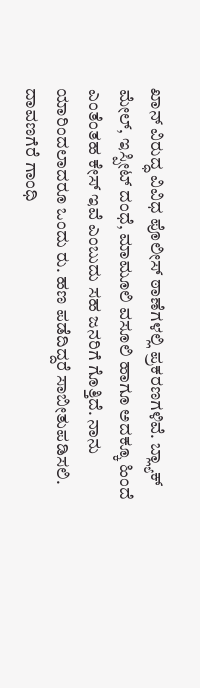ಖಾನ್ ವಿರುದ್ಧ ವಿವಿಧ ಪೊಲೀಸ್ ಠಾಣೆಗಳಲ್ಲಿ ಪ್ರಕರಣಗಳಿವೆ. ಬ್ಲ್ಯಾಕ್ ಮೇಲ್, ಇಸ್ಪೀಟ್ ದಂಧೆ, ಮಾಮೂಲಿ ವಸೂಲಿ ಹಾಗೂ ಅದಕ್ಕೂ ಹಿಂದೆ ಎಂತೆಂತಹ ಕೇಸ್ ಇವೆ ಎಂಬುದು ಸಹ ಜನರಿಗೆ ಗೊತ್ತಿದೆ. ನಾನು ಯಾರಿಂದಲಾದರೂ ಒಂದು ರು. ಹಣ ಪಡೆದಿದ್ದರೆ ಸಾಬೀತುಪಡಿಸಲಿ. ದಾವಣಗೆರೆ ಗಾಂಧಿ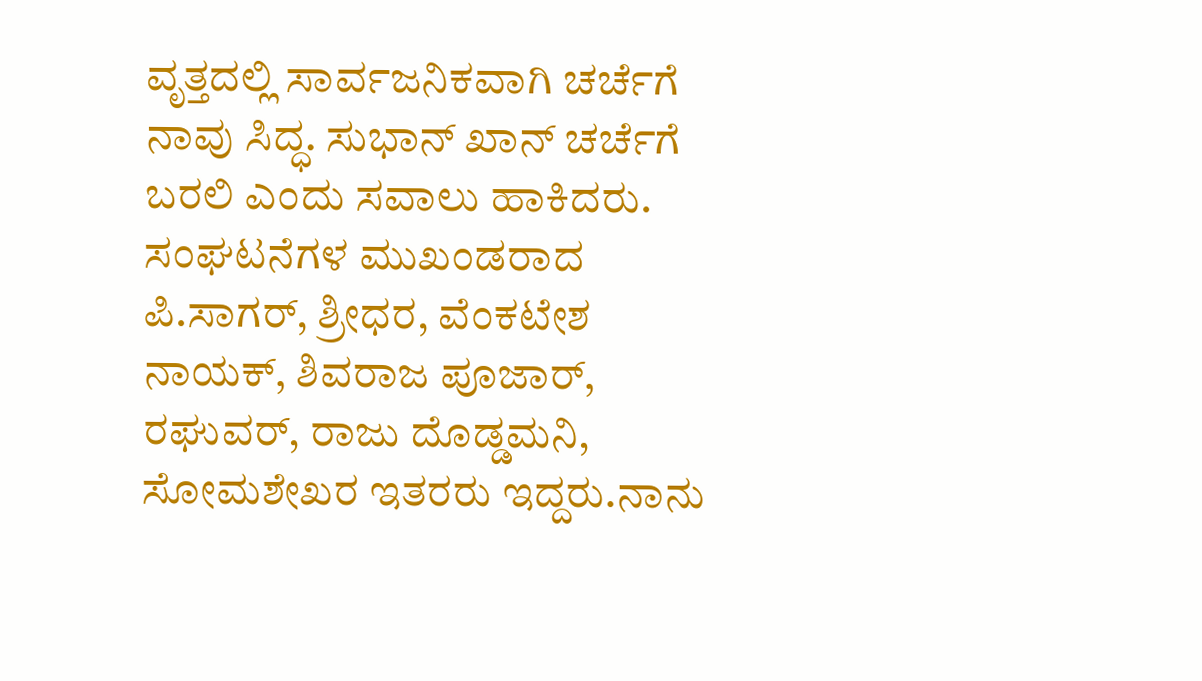ವೃತ್ತದಲ್ಲಿ ಸಾರ್ವಜನಿಕವಾಗಿ ಚರ್ಚೆಗೆ ನಾವು ಸಿದ್ಧ. ಸುಭಾನ್ ಖಾನ್ ಚರ್ಚೆಗೆ ಬರಲಿ ಎಂದು ಸವಾಲು ಹಾಕಿದರು.
ಸಂಘಟನೆಗಳ ಮುಖಂಡರಾದ ಪಿ.ಸಾಗರ್, ಶ್ರೀಧರ, ವೆಂಕಟೇಶ ನಾಯಕ್, ಶಿವರಾಜ ಪೂಜಾರ್, ರಘುವರ್, ರಾಜು ದೊಡ್ಡಮನಿ, ಸೋಮಶೇಖರ ಇತರರು ಇದ್ದರು.ನಾನು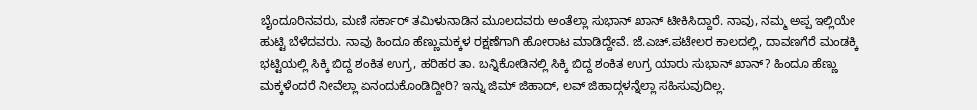ಬೈಂದೂರಿನವರು, ಮಣಿ ಸರ್ಕಾರ್ ತಮಿಳುನಾಡಿನ ಮೂಲದವರು ಅಂತೆಲ್ಲಾ ಸುಭಾನ್ ಖಾನ್ ಟೀಕಿಸಿದ್ದಾರೆ. ನಾವು, ನಮ್ಮ ಅಪ್ಪ ಇಲ್ಲಿಯೇ ಹುಟ್ಟಿ ಬೆಳೆದವರು. ನಾವು ಹಿಂದೂ ಹೆಣ್ಣುಮಕ್ಕಳ ರಕ್ಷಣೆಗಾಗಿ ಹೋರಾಟ ಮಾಡಿದ್ದೇವೆ. ಜೆ.ಎಚ್.ಪಟೇಲರ ಕಾಲದಲ್ಲಿ, ದಾವಣಗೆರೆ ಮಂಡಕ್ಕಿ ಭಟ್ಟಿಯಲ್ಲಿ ಸಿಕ್ಕಿ ಬಿದ್ದ ಶಂಕಿತ ಉಗ್ರ, ಹರಿಹರ ತಾ. ಬನ್ನಿಕೋಡಿನಲ್ಲಿ ಸಿಕ್ಕಿ ಬಿದ್ದ ಶಂಕಿತ ಉಗ್ರ ಯಾರು ಸುಭಾನ್ ಖಾನ್? ಹಿಂದೂ ಹೆಣ್ಣು ಮಕ್ಕಳೆಂದರೆ ನೀವೆಲ್ಲಾ ಏನಂದುಕೊಂಡಿದ್ದೀರಿ? ಇನ್ನು ಜಿಮ್ ಜಿಹಾದ್, ಲವ್ ಜಿಹಾದ್ಗಳನ್ನೆಲ್ಲಾ ಸಹಿಸುವುದಿಲ್ಲ.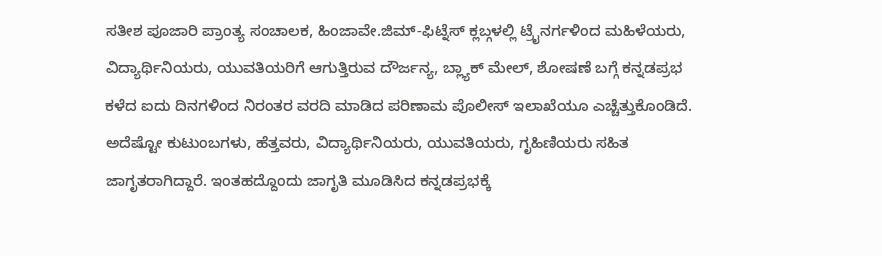ಸತೀಶ ಪೂಜಾರಿ ಪ್ರಾಂತ್ಯ ಸಂಚಾಲಕ, ಹಿಂಜಾವೇ.ಜಿಮ್-ಫಿಟ್ನೆಸ್ ಕ್ಲಬ್ಗಳಲ್ಲಿ ಟ್ರೈನರ್ಗಳಿಂದ ಮಹಿಳೆಯರು, ವಿದ್ಯಾರ್ಥಿನಿಯರು, ಯುವತಿಯರಿಗೆ ಆಗುತ್ತಿರುವ ದೌರ್ಜನ್ಯ, ಬ್ಲ್ಯಾಕ್ ಮೇಲ್, ಶೋಷಣೆ ಬಗ್ಗೆ ಕನ್ನಡಪ್ರಭ ಕಳೆದ ಐದು ದಿನಗಳಿಂದ ನಿರಂತರ ವರದಿ ಮಾಡಿದ ಪರಿಣಾಮ ಪೊಲೀಸ್ ಇಲಾಖೆಯೂ ಎಚ್ಚೆತ್ತುಕೊಂಡಿದೆ. ಅದೆಷ್ಟೋ ಕುಟುಂಬಗಳು, ಹೆತ್ತವರು, ವಿದ್ಯಾರ್ಥಿನಿಯರು, ಯುವತಿಯರು, ಗೃಹಿಣಿಯರು ಸಹಿತ ಜಾಗೃತರಾಗಿದ್ದಾರೆ. ಇಂತಹದ್ದೊಂದು ಜಾಗೃತಿ ಮೂಡಿಸಿದ ಕನ್ನಡಪ್ರಭಕ್ಕೆ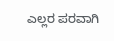ಎಲ್ಲರ ಪರವಾಗಿ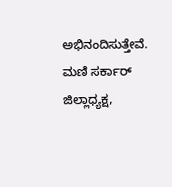ಅಭಿನಂದಿಸುತ್ತೇವೆ.
ಮಣಿ ಸರ್ಕಾರ್ ಜಿಲ್ಲಾಧ್ಯಕ್ಷ,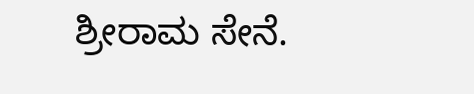ಶ್ರೀರಾಮ ಸೇನೆ.